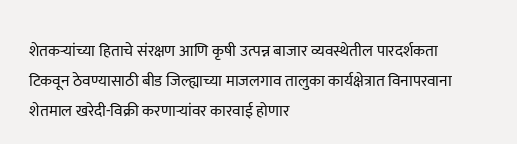शेतकऱ्यांच्या हिताचे संरक्षण आणि कृषी उत्पन्न बाजार व्यवस्थेतील पारदर्शकता टिकवून ठेवण्यासाठी बीड जिल्ह्याच्या माजलगाव तालुका कार्यक्षेत्रात विनापरवाना शेतमाल खरेदी-विक्री करणाऱ्यांवर कारवाई होणार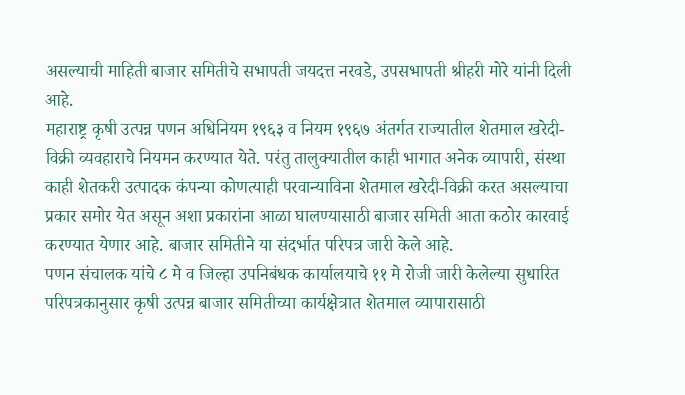असल्याची माहिती बाजार समितीचे सभापती जयदत्त नरवडे, उपसभापती श्रीहरी मोरे यांनी दिली आहे.
महाराष्ट्र कृषी उत्पन्न पणन अधिनियम १९६३ व नियम १९६७ अंतर्गत राज्यातील शेतमाल खरेदी-विक्री व्यवहाराचे नियमन करण्यात येते. परंतु तालुक्यातील काही भागात अनेक व्यापारी, संस्था काही शेतकरी उत्पादक कंपन्या कोणत्याही परवान्याविना शेतमाल खरेदी-विक्री करत असल्याचा प्रकार समोर येत असून अशा प्रकारांना आळा घालण्यासाठी बाजार समिती आता कठोर कारवाई करण्यात येणार आहे. बाजार समितीने या संदर्भात परिपत्र जारी केले आहे.
पणन संचालक यांचे ८ मे व जिल्हा उपनिबंधक कार्यालयाचे ११ मे रोजी जारी केलेल्या सुधारित परिपत्रकानुसार कृषी उत्पन्न बाजार समितीच्या कार्यक्षेत्रात शेतमाल व्यापारासाठी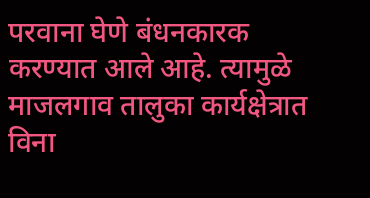परवाना घेणे बंधनकारक करण्यात आले आहे. त्यामुळे माजलगाव तालुका कार्यक्षेत्रात विना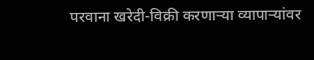परवाना खरेदी-विक्री करणाऱ्या व्यापाऱ्यांवर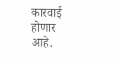कारवाई होणार आहे.